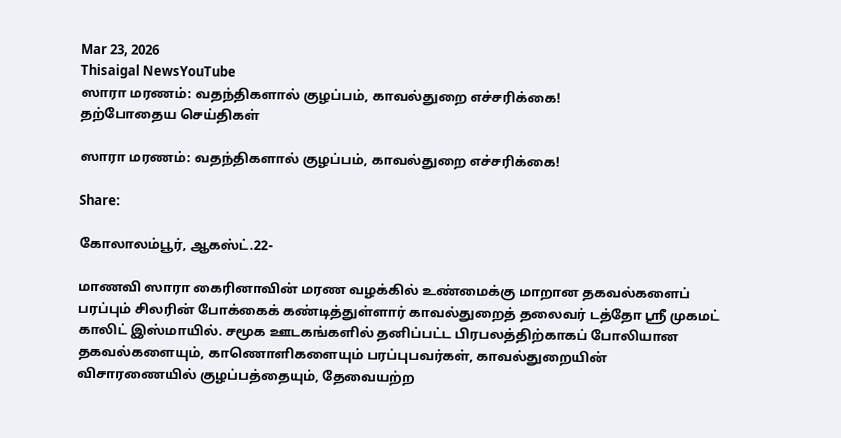Mar 23, 2026
Thisaigal NewsYouTube
ஸாரா மரணம்: வதந்திகளால் குழப்பம், காவல்துறை எச்சரிக்கை!
தற்போதைய செய்திகள்

ஸாரா மரணம்: வதந்திகளால் குழப்பம், காவல்துறை எச்சரிக்கை!

Share:

கோலாலம்பூர், ஆகஸ்ட்.22-

மாணவி ஸாரா கைரினாவின் மரண வழக்கில் உண்மைக்கு மாறான தகவல்களைப் பரப்பும் சிலரின் போக்கைக் கண்டித்துள்ளார் காவல்துறைத் தலைவர் டத்தோ ஶ்ரீ முகமட் காலிட் இஸ்மாயில். சமூக ஊடகங்களில் தனிப்பட்ட பிரபலத்திற்காகப் போலியான தகவல்களையும், காணொளிகளையும் பரப்புபவர்கள், காவல்துறையின் விசாரணையில் குழப்பத்தையும், தேவையற்ற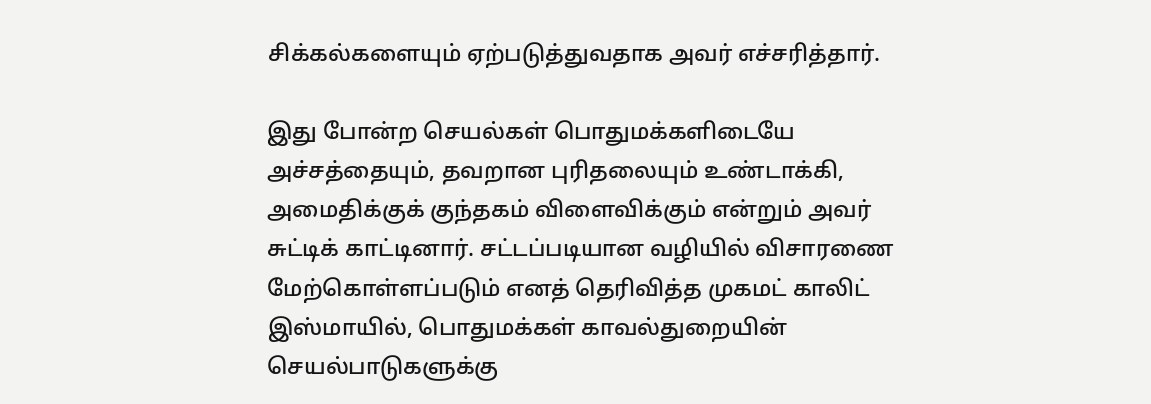சிக்கல்களையும் ஏற்படுத்துவதாக அவர் எச்சரித்தார்.

இது போன்ற செயல்கள் பொதுமக்களிடையே அச்சத்தையும், தவறான புரிதலையும் உண்டாக்கி, அமைதிக்குக் குந்தகம் விளைவிக்கும் என்றும் அவர் சுட்டிக் காட்டினார். சட்டப்படியான வழியில் விசாரணை மேற்கொள்ளப்படும் எனத் தெரிவித்த முகமட் காலிட் இஸ்மாயில், பொதுமக்கள் காவல்துறையின் செயல்பாடுகளுக்கு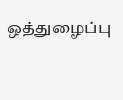ஒத்துழைப்பு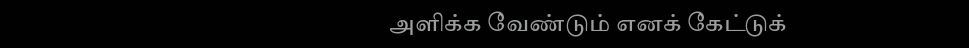அளிக்க வேண்டும் எனக் கேட்டுக்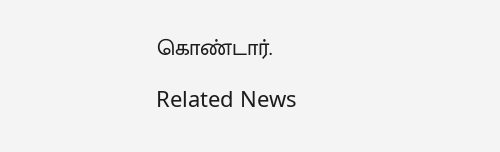கொண்டார்.

Related News